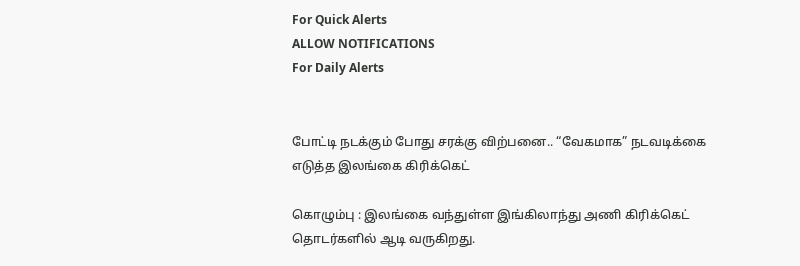For Quick Alerts
ALLOW NOTIFICATIONS
For Daily Alerts


போட்டி நடக்கும் போது சரக்கு விற்பனை.. “வேகமாக” நடவடிக்கை எடுத்த இலங்கை கிரிக்கெட்

கொழும்பு : இலங்கை வந்துள்ள இங்கிலாந்து அணி கிரிக்கெட் தொடர்களில் ஆடி வருகிறது.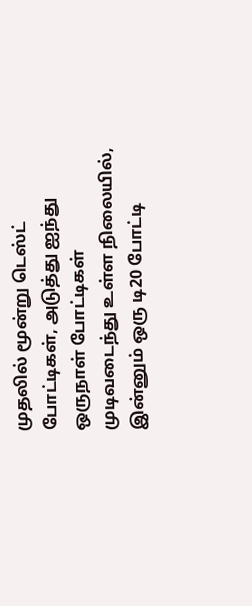முதலில் மூன்று டெஸ்ட் போட்டிகள், அடுத்து ஐந்து ஒருநாள் போட்டிகள் முடிவடைந்து உள்ள நிலையில், இன்னும் ஒரு டி20 போட்டி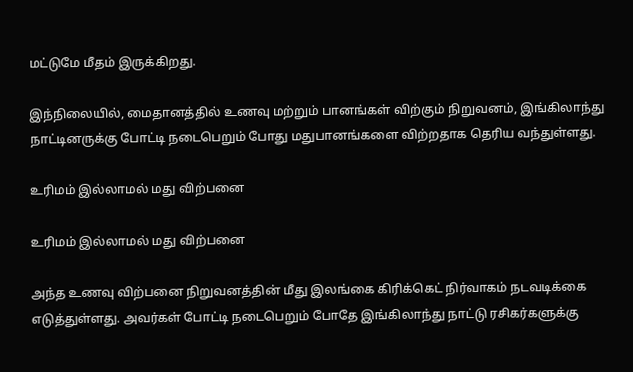மட்டுமே மீதம் இருக்கிறது.

இந்நிலையில், மைதானத்தில் உணவு மற்றும் பானங்கள் விற்கும் நிறுவனம், இங்கிலாந்து நாட்டினருக்கு போட்டி நடைபெறும் போது மதுபானங்களை விற்றதாக தெரிய வந்துள்ளது.

உரிமம் இல்லாமல் மது விற்பனை

உரிமம் இல்லாமல் மது விற்பனை

அந்த உணவு விற்பனை நிறுவனத்தின் மீது இலங்கை கிரிக்கெட் நிர்வாகம் நடவடிக்கை எடுத்துள்ளது. அவர்கள் போட்டி நடைபெறும் போதே இங்கிலாந்து நாட்டு ரசிகர்களுக்கு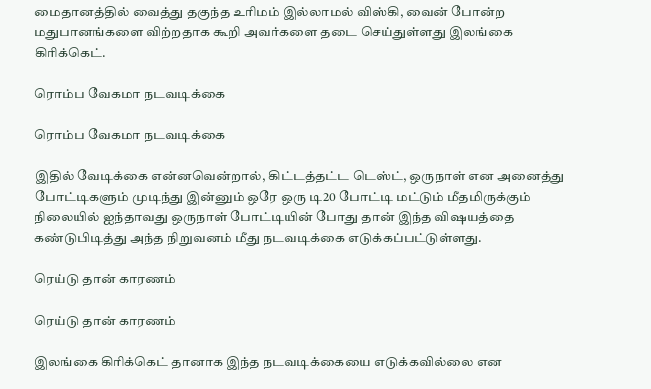மைதானத்தில் வைத்து தகுந்த உரிமம் இல்லாமல் விஸ்கி, வைன் போன்ற மதுபானங்களை விற்றதாக கூறி அவர்களை தடை செய்துள்ளது இலங்கை கிரிக்கெட்.

ரொம்ப வேகமா நடவடிக்கை

ரொம்ப வேகமா நடவடிக்கை

இதில் வேடிக்கை என்னவென்றால், கிட்டத்தட்ட டெஸ்ட், ஒருநாள் என அனைத்து போட்டிகளும் முடிந்து இன்னும் ஒரே ஒரு டி20 போட்டி மட்டும் மீதமிருக்கும் நிலையில் ஐந்தாவது ஒருநாள் போட்டியின் போது தான் இந்த விஷயத்தை கண்டுபிடித்து அந்த நிறுவனம் மீது நடவடிக்கை எடுக்கப்பட்டுள்ளது.

ரெய்டு தான் காரணம்

ரெய்டு தான் காரணம்

இலங்கை கிரிக்கெட் தானாக இந்த நடவடிக்கையை எடுக்கவில்லை என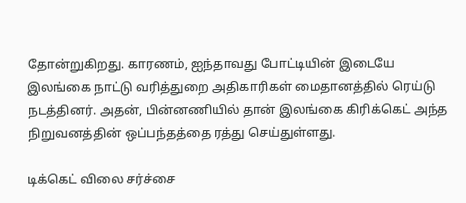தோன்றுகிறது. காரணம், ஐந்தாவது போட்டியின் இடையே இலங்கை நாட்டு வரித்துறை அதிகாரிகள் மைதானத்தில் ரெய்டு நடத்தினர். அதன், பின்னணியில் தான் இலங்கை கிரிக்கெட் அந்த நிறுவனத்தின் ஒப்பந்தத்தை ரத்து செய்துள்ளது.

டிக்கெட் விலை சர்ச்சை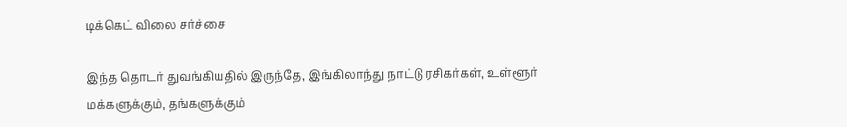டிக்கெட் விலை சர்ச்சை

இந்த தொடர் துவங்கியதில் இருந்தே, இங்கிலாந்து நாட்டு ரசிகர்கள், உள்ளூர் மக்களுக்கும், தங்களுக்கும்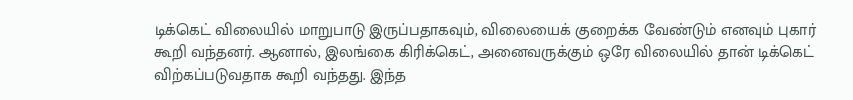டிக்கெட் விலையில் மாறுபாடு இருப்பதாகவும், விலையைக் குறைக்க வேண்டும் எனவும் புகார் கூறி வந்தனர். ஆனால், இலங்கை கிரிக்கெட், அனைவருக்கும் ஒரே விலையில் தான் டிக்கெட் விற்கப்படுவதாக கூறி வந்தது. இந்த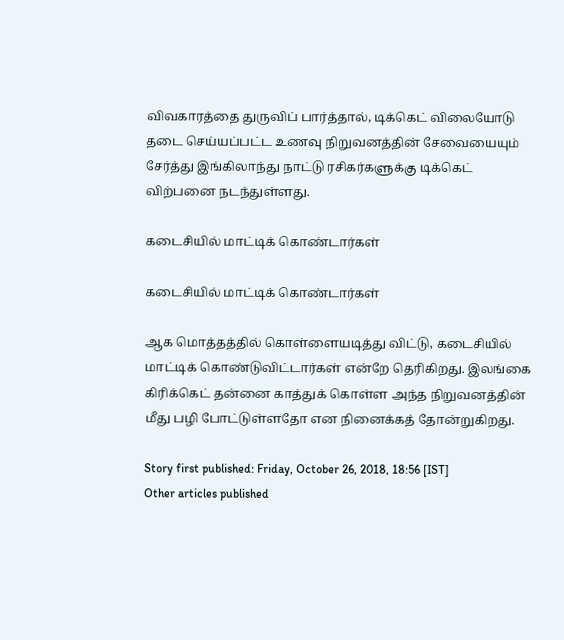விவகாரத்தை துருவிப் பார்த்தால், டிக்கெட் விலையோடு தடை செய்யப்பட்ட உணவு நிறுவனத்தின் சேவையையும் சேர்த்து இங்கிலாந்து நாட்டு ரசிகர்களுக்கு டிக்கெட் விற்பனை நடந்துள்ளது.

கடைசியில் மாட்டிக் கொண்டார்கள்

கடைசியில் மாட்டிக் கொண்டார்கள்

ஆக மொத்தத்தில் கொள்ளையடித்து விட்டு, கடைசியில் மாட்டிக் கொண்டுவிட்டார்கள் என்றே தெரிகிறது. இலங்கை கிரிக்கெட் தன்னை காத்துக் கொள்ள அந்த நிறுவனத்தின் மீது பழி போட்டுள்ளதோ என நினைக்கத் தோன்றுகிறது.

Story first published: Friday, October 26, 2018, 18:56 [IST]
Other articles published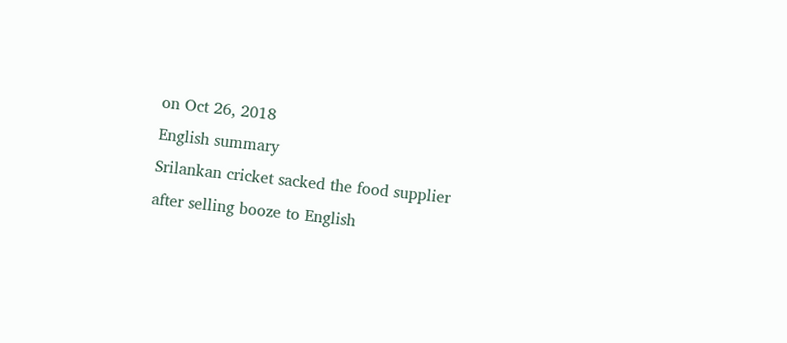on Oct 26, 2018
English summary
Srilankan cricket sacked the food supplier after selling booze to English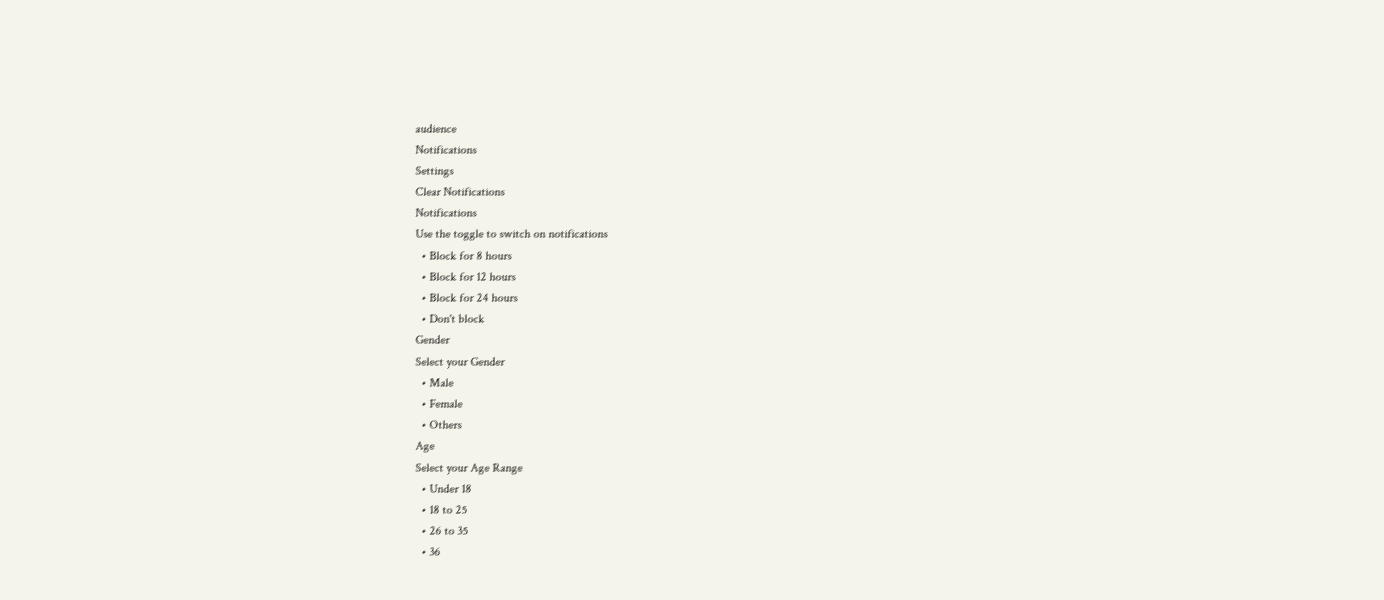audience
Notifications
Settings
Clear Notifications
Notifications
Use the toggle to switch on notifications
  • Block for 8 hours
  • Block for 12 hours
  • Block for 24 hours
  • Don't block
Gender
Select your Gender
  • Male
  • Female
  • Others
Age
Select your Age Range
  • Under 18
  • 18 to 25
  • 26 to 35
  • 36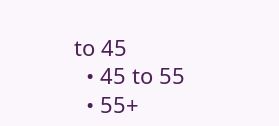to 45
  • 45 to 55
  • 55+